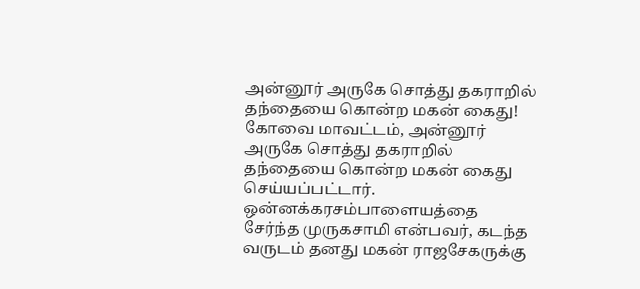அன்னூர் அருகே சொத்து தகராறில் தந்தையை கொன்ற மகன் கைது!
கோவை மாவட்டம், அன்னூர் அருகே சொத்து தகராறில் தந்தையை கொன்ற மகன் கைது செய்யப்பட்டார். ஒன்னக்கரசம்பாளையத்தை சேர்ந்த முருகசாமி என்பவர், கடந்த வருடம் தனது மகன் ராஜசேகருக்கு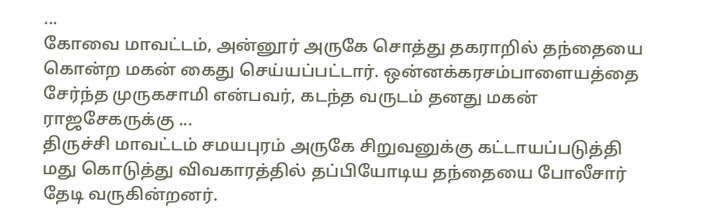...
கோவை மாவட்டம், அன்னூர் அருகே சொத்து தகராறில் தந்தையை கொன்ற மகன் கைது செய்யப்பட்டார். ஒன்னக்கரசம்பாளையத்தை சேர்ந்த முருகசாமி என்பவர், கடந்த வருடம் தனது மகன் ராஜசேகருக்கு ...
திருச்சி மாவட்டம் சமயபுரம் அருகே சிறுவனுக்கு கட்டாயப்படுத்தி மது கொடுத்து விவகாரத்தில் தப்பியோடிய தந்தையை போலீசார் தேடி வருகின்றனர்.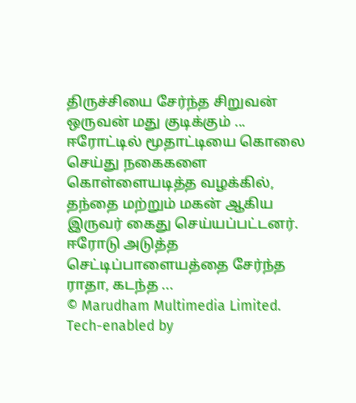திருச்சியை சேர்ந்த சிறுவன் ஒருவன் மது குடிக்கும் ...
ஈரோட்டில் மூதாட்டியை கொலை செய்து நகைகளை கொள்ளையடித்த வழக்கில், தந்தை மற்றும் மகன் ஆகிய இருவர் கைது செய்யப்பட்டனர். ஈரோடு அடுத்த செட்டிப்பாளையத்தை சேர்ந்த ராதா, கடந்த ...
© Marudham Multimedia Limited.
Tech-enabled by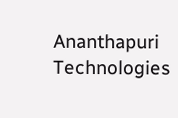Ananthapuri Technologies